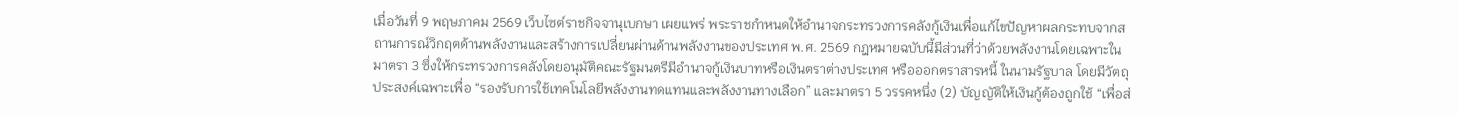เมื่อวันที่ 9 พฤษภาคม 2569 เว็บไซต์ราชกิจจานุเบกษา เผยแพร่ พระราชกำหนดให้อำนาจกระทรวงการคลังกู้เงินเพื่อแก้ไขปัญหาผลกระทบจากสถานการณ์วิกฤตด้านพลังงานและสร้างการเปลี่ยนผ่านด้านพลังงานของประเทศ พ.ศ. 2569 กฎหมายฉบับนี้มีส่วนที่ว่าด้วยพลังงานโดยเฉพาะในมาตรา 3 ซึ่งให้กระทรวงการคลังโดยอนุมัติคณะรัฐมนตรีมีอำนาจกู้เงินบาทหรือเงินตราต่างประเทศ หรือออกตราสารหนี้ ในนามรัฐบาล โดยมีวัตถุประสงค์เฉพาะเพื่อ “รองรับการใช้เทคโนโลยีพลังงานทดแทนและพลังงานทางเลือก” และมาตรา 5 วรรคหนึ่ง (2) บัญญัติให้เงินกู้ต้องถูกใช้ “เพื่อส่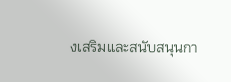งเสริมและสนับสนุนกา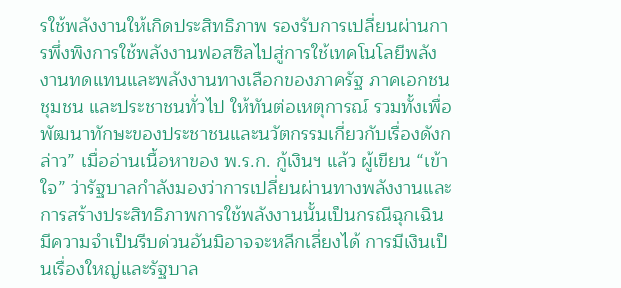รใช้พลังงานให้เกิดประสิทธิภาพ รองรับการเปลี่ยนผ่านการพึ่งพิงการใช้พลังงานฟอสซิลไปสู่การใช้เทคโนโลยีพลังงานทดแทนและพลังงานทางเลือกของภาครัฐ ภาคเอกชน ชุมชน และประชาชนทั่วไป ให้ทันต่อเหตุการณ์ รวมทั้งเพื่อพัฒนาทักษะของประชาชนและนวัตกรรมเกี่ยวกับเรื่องดังกล่าว” เมื่ออ่านเนื้อหาของ พ.ร.ก. กู้เงินฯ แล้ว ผู้เขียน “เข้าใจ” ว่ารัฐบาลกำลังมองว่าการเปลี่ยนผ่านทางพลังงานและการสร้างประสิทธิภาพการใช้พลังงานนั้นเป็นกรณีฉุกเฉินมีความจำเป็นรีบด่วนอันมิอาจจะหลีกเลี่ยงได้ การมีเงินเป็นเรื่องใหญ่และรัฐบาล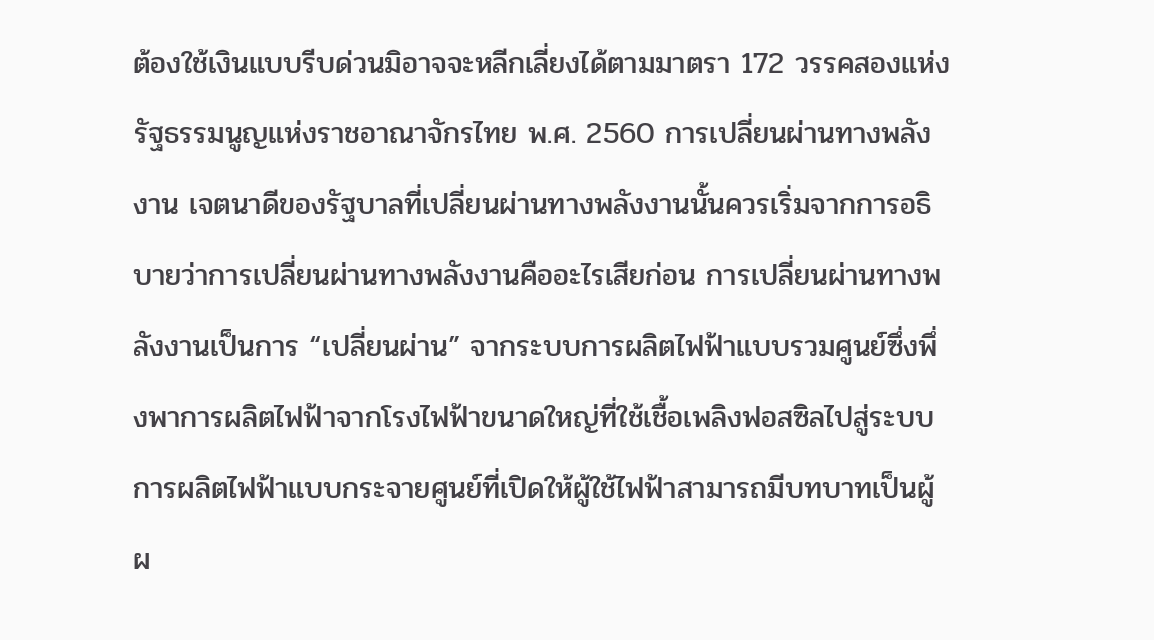ต้องใช้เงินแบบรีบด่วนมิอาจจะหลีกเลี่ยงได้ตามมาตรา 172 วรรคสองแห่งรัฐธรรมนูญแห่งราชอาณาจักรไทย พ.ศ. 2560 การเปลี่ยนผ่านทางพลังงาน เจตนาดีของรัฐบาลที่เปลี่ยนผ่านทางพลังงานนั้นควรเริ่มจากการอธิบายว่าการเปลี่ยนผ่านทางพลังงานคืออะไรเสียก่อน การเปลี่ยนผ่านทางพลังงานเป็นการ “เปลี่ยนผ่าน” จากระบบการผลิตไฟฟ้าแบบรวมศูนย์ซึ่งพึ่งพาการผลิตไฟฟ้าจากโรงไฟฟ้าขนาดใหญ่ที่ใช้เชื้อเพลิงฟอสซิลไปสู่ระบบการผลิตไฟฟ้าแบบกระจายศูนย์ที่เปิดให้ผู้ใช้ไฟฟ้าสามารถมีบทบาทเป็นผู้ผ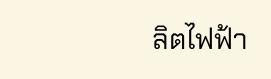ลิตไฟฟ้า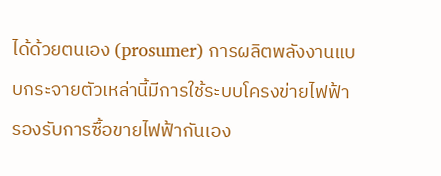ได้ด้วยตนเอง (prosumer) การผลิตพลังงานแบบกระจายตัวเหล่านี้มีการใช้ระบบโครงข่ายไฟฟ้ารองรับการซื้อขายไฟฟ้ากันเอง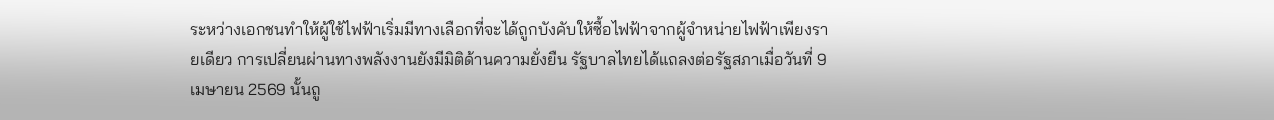ระหว่างเอกชนทำให้ผู้ใช้ไฟฟ้าเริ่มมีทางเลือกที่จะได้ถูกบังคับให้ซื้อไฟฟ้าจากผู้จำหน่ายไฟฟ้าเพียงรายเดียว การเปลี่ยนผ่านทางพลังงานยังมีมิติด้านความยั่งยืน รัฐบาลไทยได้แถลงต่อรัฐสภาเมื่อวันที่ 9 เมษายน 2569 นั้นถู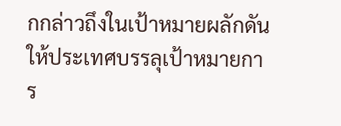กกล่าวถึงในเป้าหมายผลักดันให้ประเทศบรรลุเป้าหมายการ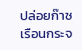ปล่อยก๊าซเรือนกระจ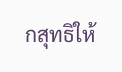กสุทธิให้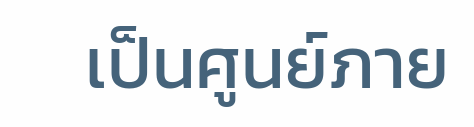เป็นศูนย์ภาย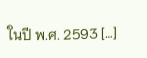ในปี พ.ศ. 2593 […]